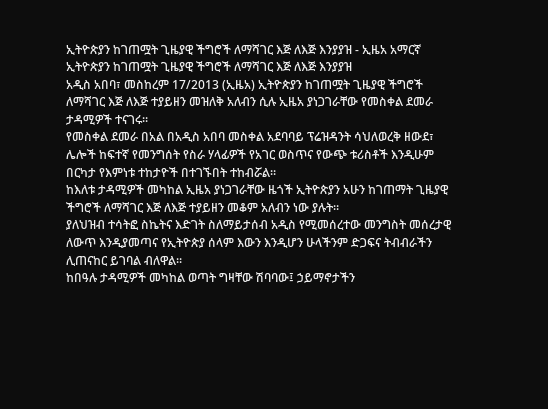ኢትዮጵያን ከገጠሟት ጊዜያዊ ችግሮች ለማሻገር እጅ ለእጅ እንያያዝ - ኢዜአ አማርኛ
ኢትዮጵያን ከገጠሟት ጊዜያዊ ችግሮች ለማሻገር እጅ ለእጅ እንያያዝ
አዲስ አበባ፣ መስከረም 17/2013 (ኢዜአ) ኢትዮጵያን ከገጠሟት ጊዜያዊ ችግሮች ለማሻገር እጅ ለእጅ ተያይዘን መዝለቅ አለብን ሲሉ ኢዜአ ያነጋገራቸው የመስቀል ደመራ ታዳሚዎች ተናገሩ።
የመስቀል ደመራ በአል በአዲስ አበባ መስቀል አደባባይ ፕሬዝዳንት ሳህለወረቅ ዘውደ፣ ሌሎች ከፍተኛ የመንግሰት የስራ ሃላፊዎች የአገር ወስጥና የውጭ ቱሪስቶች እንዲሁም በርካታ የእምነቱ ተከታዮች በተገኙበት ተከብሯል።
ከእለቱ ታዳሚዎች መካከል ኢዜአ ያነጋገራቸው ዜጎች ኢትዮጵያን አሁን ከገጠማት ጊዜያዊ ችግሮች ለማሻገር እጅ ለእጅ ተያይዘን መቆም አለብን ነው ያሉት።
ያለህዝብ ተሳትፎ ስኬትና እድገት ስለማይታሰብ አዲስ የሚመሰረተው መንግስት መሰረታዊ ለውጥ እንዲያመጣና የኢትዮጵያ ሰላም እውን እንዲሆን ሁላችንም ድጋፍና ትብብራችን ሊጠናከር ይገባል ብለዋል።
ከበዓሉ ታዳሚዎች መካከል ወጣት ግዛቸው ሽባባው፤ ኃይማኖታችን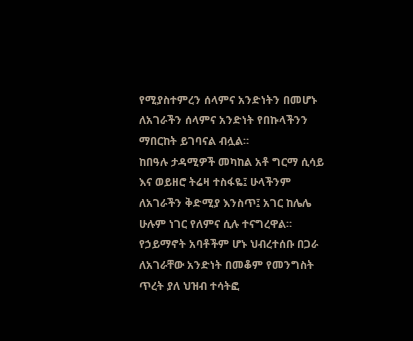የሚያስተምረን ሰላምና አንድነትን በመሆኑ ለአገራችን ሰላምና አንድነት የበኩላችንን ማበርከት ይገባናል ብሏል።
ከበዓሉ ታዳሚዎች መካከል አቶ ግርማ ሲሳይ እና ወይዘሮ ትሬዛ ተስፋዬ፤ ሁላችንም ለአገራችን ቅድሚያ እንስጥ፤ አገር ከሌሌ ሁሉም ነገር የለምና ሲሉ ተናግረዋል።
የኃይማኖት አባቶችም ሆኑ ህብረተሰቡ በጋራ ለአገራቸው አንድነት በመቆም የመንግስት ጥረት ያለ ህዝብ ተሳትፎ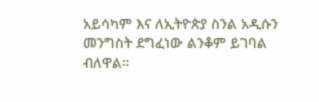አይሳካም እና ለኢትዮጵያ ስንል አዲሱን መንግስት ደግፈነው ልንቆም ይገባል ብለዋል።